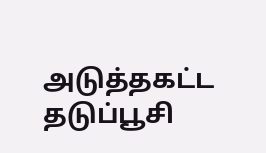அடுத்தகட்ட தடுப்பூசி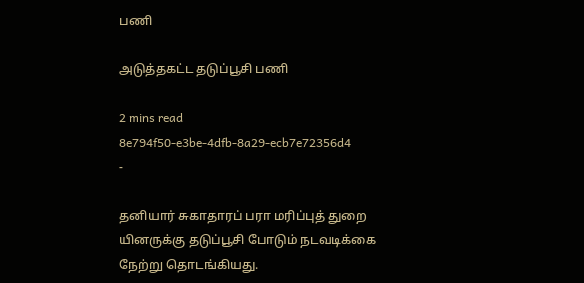பணி

அடுத்தகட்ட தடுப்பூசி பணி

2 mins read
8e794f50-e3be-4dfb-8a29-ecb7e72356d4
-

தனியார் சுகாதாரப் பரா மரிப்புத் துறை யினருக்கு தடுப்பூசி போடும் நடவடிக்கை நேற்று தொடங்கியது.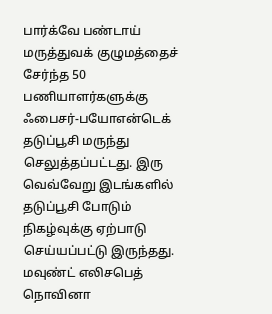பார்க்வே பண்டாய் மருத்துவக் குழுமத்தைச் சேர்ந்த 50 பணியாளர்களுக்கு ஃபைசர்-பயோஎன்டெக் தடுப்பூசி மருந்து செலுத்தப்பட்டது. இரு வெவ்வேறு இடங்களில் தடுப்பூசி போடும் நிகழ்வுக்கு ஏற்பாடு செய்யப்பட்டு இருந்தது. மவுண்ட் எலிசபெத் நொவினா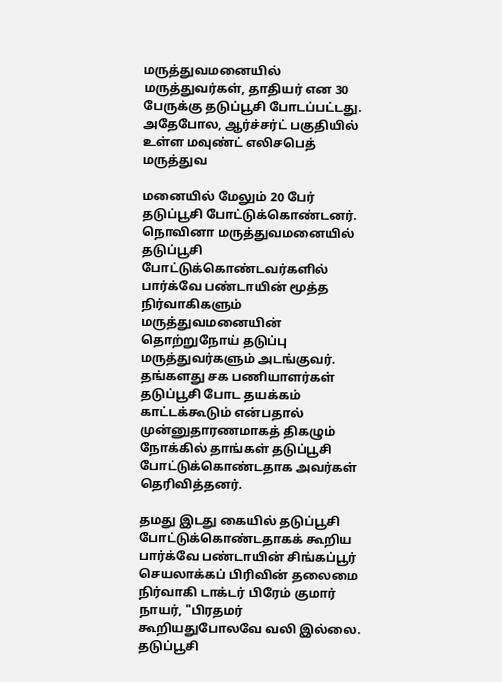மருத்துவமனையில் மருத்துவர்கள், தாதியர் என 30 பேருக்கு தடுப்பூசி போடப்பட்டது. அதேபோல, ஆர்ச்சர்ட் பகுதியில் உள்ள மவுண்ட் எலிசபெத் மருத்துவ

மனையில் மேலும் 20 பேர் தடுப்பூசி போட்டுக்கொண்டனர். நொவினா மருத்துவமனையில் தடுப்பூசி போட்டுக்கொண்டவர்களில் பார்க்வே பண்டாயின் மூத்த நிர்வாகிகளும் மருத்துவமனையின் தொற்றுநோய் தடுப்பு மருத்துவர்களும் அடங்குவர். தங்களது சக பணியாளர்கள் தடுப்பூசி போட தயக்கம் காட்டக்கூடும் என்பதால் முன்னுதாரணமாகத் திகழும் நோக்கில் தாங்கள் தடுப்பூசி போட்டுக்கொண்டதாக அவர்கள் தெரிவித்தனர்.

தமது இடது கையில் தடுப்பூசி போட்டுக்கொண்டதாகக் கூறிய பார்க்வே பண்டாயின் சிங்கப்பூர் செயலாக்கப் பிரிவின் தலைமை நிர்வாகி டாக்டர் பிரேம் குமார் நாயர், "பிரதமர் கூறியதுபோலவே வலி இல்லை. தடுப்பூசி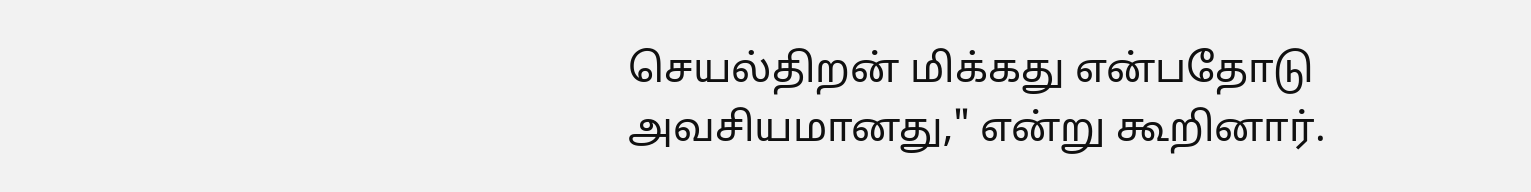செயல்திறன் மிக்கது என்பதோடு அவசியமானது," என்று கூறினார்.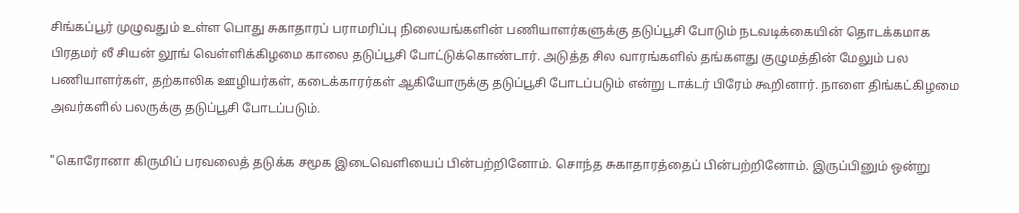சிங்கப்பூர் முழுவதும் உள்ள பொது சுகாதாரப் பராமரிப்பு நிலையங்களின் பணியாளர்களுக்கு தடுப்பூசி போடும் நடவடிக்கையின் தொடக்கமாக பிரதமர் லீ சியன் லூங் வெள்ளிக்கிழமை காலை தடுப்பூசி போட்டுக்கொண்டார். அடுத்த சில வாரங்களில் தங்களது குழுமத்தின் மேலும் பல பணியாளர்கள், தற்காலிக ஊழியர்கள், கடைக்காரர்கள் ஆகியோருக்கு தடுப்பூசி போடப்படும் என்று டாக்டர் பிரேம் கூறினார். நாளை திங்கட்கிழமை அவர்களில் பலருக்கு தடுப்பூசி போடப்படும்.

"கொரோனா கிருமிப் பரவலைத் தடுக்க சமூக இடைவெளியைப் பின்பற்றினோம். சொந்த சுகாதாரத்தைப் பின்பற்றினோம். இருப்பினும் ஒன்று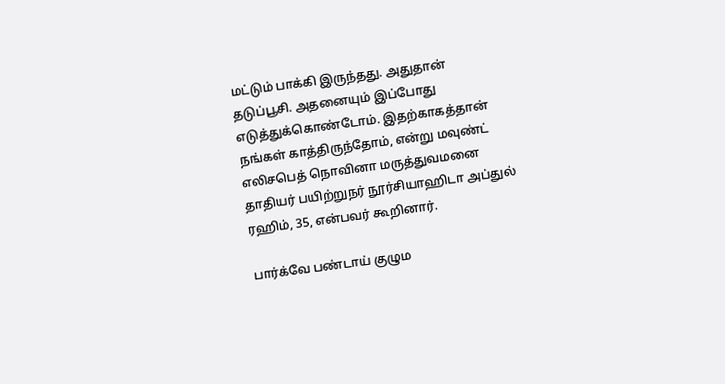மட்டும் பாக்கி இருந்தது. அதுதான் தடுப்பூசி. அதனையும் இப்போது எடுத்துக்கொண்டோம். இதற்காகத்தான் நங்கள் காத்திருந்தோம், என்று மவுண்ட் எலிசபெத் நொவினா மருத்துவமனை தாதியர் பயிற்றுநர் நூர்சியாஹிடா அப்துல் ரஹிம், 35, என்பவர் கூறினார்.

பார்க்வே பண்டாய் குழும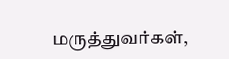மருத்துவர்கள்,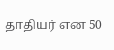தாதியர் என 50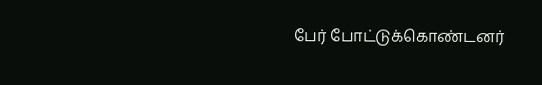பேர் போட்டுக்கொண்டனர்